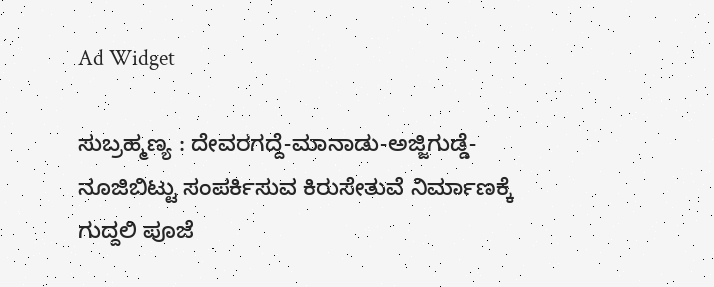Ad Widget

ಸುಬ್ರಹ್ಮಣ್ಯ : ದೇವರಗದ್ದೆ-ಮಾನಾಡು-ಅಜ್ಜಿಗುಡ್ಡೆ-ನೂಜಿಬಿಟ್ಟು ಸಂಪರ್ಕಿಸುವ ಕಿರುಸೇತುವೆ ನಿರ್ಮಾಣಕ್ಕೆ ಗುದ್ದಲಿ ಪೂಜೆ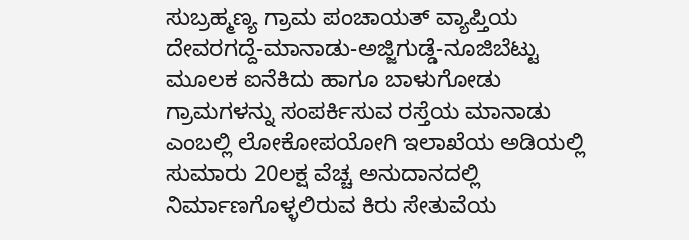ಸುಬ್ರಹ್ಮಣ್ಯ ಗ್ರಾಮ ಪಂಚಾಯತ್ ವ್ಯಾಪ್ತಿಯ ದೇವರಗದ್ದೆ-ಮಾನಾಡು-ಅಜ್ಜಿಗುಡ್ಡೆ-ನೂಜಿಬೆಟ್ಟು ಮೂಲಕ ಐನೆಕಿದು ಹಾಗೂ ಬಾಳುಗೋಡು ಗ್ರಾಮಗಳನ್ನು ಸಂಪರ್ಕಿಸುವ ರಸ್ತೆಯ ಮಾನಾಡು ಎಂಬಲ್ಲಿ ಲೋಕೋಪಯೋಗಿ ಇಲಾಖೆಯ ಅಡಿಯಲ್ಲಿ ಸುಮಾರು 20ಲಕ್ಷ ವೆಚ್ಚ ಅನುದಾನದಲ್ಲಿ ನಿರ್ಮಾಣಗೊಳ್ಳಲಿರುವ ಕಿರು ಸೇತುವೆಯ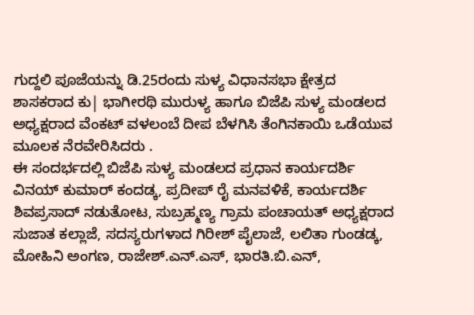ಗುದ್ದಲಿ ಪೂಜೆಯನ್ನು ಡಿ.25ರಂದು ಸುಳ್ಯ ವಿಧಾನಸಭಾ ಕ್ಷೇತ್ರದ ಶಾಸಕರಾದ ಕು| ಭಾಗೀರಥಿ ಮುರುಳ್ಯ ಹಾಗೂ ಬಿಜೆಪಿ ಸುಳ್ಯ ಮಂಡಲದ ಅಧ್ಯಕ್ಷರಾದ ವೆಂಕಟ್ ವಳಲಂಬೆ ದೀಪ ಬೆಳಗಿಸಿ ತೆಂಗಿನಕಾಯಿ ಒಡೆಯುವ ಮೂಲಕ ನೆರವೇರಿಸಿದರು .
ಈ ಸಂದರ್ಭದಲ್ಲಿ ಬಿಜೆಪಿ ಸುಳ್ಯ ಮಂಡಲದ ಪ್ರಧಾನ ಕಾರ್ಯದರ್ಶಿ ವಿನಯ್ ಕುಮಾರ್ ಕಂದಡ್ಕ, ಪ್ರದೀಪ್ ರೈ ಮನವಳಿಕೆ, ಕಾರ್ಯದರ್ಶಿ ಶಿವಪ್ರಸಾದ್ ನಡುತೋಟ, ಸುಬ್ರಹ್ಮಣ್ಯ ಗ್ರಾಮ ಪಂಚಾಯತ್ ಅಧ್ಯಕ್ಷರಾದ ಸುಜಾತ ಕಲ್ಲಾಜೆ, ಸದಸ್ಯರುಗಳಾದ ಗಿರೀಶ್ ಪೈಲಾಜೆ, ಲಲಿತಾ ಗುಂಡಡ್ಕ, ಮೋಹಿನಿ ಅಂಗಣ, ರಾಜೇಶ್.ಎನ್.ಎಸ್, ಭಾರತಿ.ಬಿ.ಎನ್,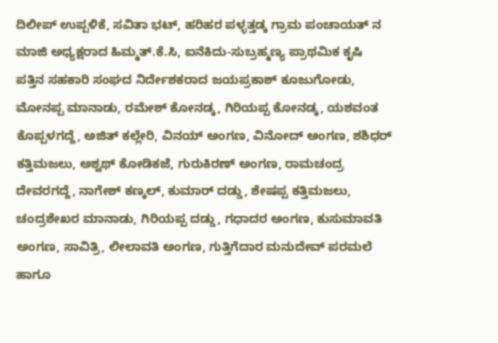ದಿಲೀಪ್ ಉಪ್ಪಳಿಕೆ, ಸವಿತಾ ಭಟ್, ಹರಿಹರ ಪಳ್ಳತ್ತಡ್ಕ ಗ್ರಾಮ ಪಂಚಾಯತ್ ನ ಮಾಜಿ ಅಧ್ಯಕ್ಷರಾದ ಹಿಮ್ಮತ್.ಕೆ.ಸಿ, ಐನೆಕಿದು-ಸುಬ್ರಹ್ಮಣ್ಯ ಪ್ರಾಥಮಿಕ ಕೃಷಿ ಪತ್ತಿನ ಸಹಕಾರಿ ಸಂಘದ ನಿರ್ದೇಶಕರಾದ ಜಯಪ್ರಕಾಶ್ ಕೂಜುಗೋಡು, ಮೋನಪ್ಪ ಮಾನಾಡು, ರಮೇಶ್ ಕೋನಡ್ಕ, ಗಿರಿಯಪ್ಪ ಕೋನಡ್ಕ, ಯಶವಂತ ಕೊಪ್ಪಳಗದ್ದೆ, ಅಜಿತ್ ಕಲ್ಲೇರಿ, ವಿನಯ್ ಅಂಗಣ, ವಿನೋದ್ ಅಂಗಣ, ಶಶಿಧರ್ ಕತ್ತಿಮಜಲು, ಅಶ್ವಥ್ ಕೋಡಿಕಜೆ, ಗುರುಕಿರಣ್ ಅಂಗಣ, ರಾಮಚಂದ್ರ ದೇವರಗದ್ದೆ, ನಾಗೇಶ್ ಕಣ್ಕಲ್, ಕುಮಾರ್ ದಡ್ಡು, ಶೇಷಪ್ಪ ಕತ್ತಿಮಜಲು, ಚಂದ್ರಶೇಖರ ಮಾನಾಡು, ಗಿರಿಯಪ್ಪ ದಡ್ಡು, ಗಧಾದರ ಅಂಗಣ, ಕುಸುಮಾವತಿ ಅಂಗಣ, ಸಾವಿತ್ರಿ, ಲೀಲಾವತಿ ಅಂಗಣ, ಗುತ್ತಿಗೆದಾರ ಮನುದೇವ್ ಪರಮಲೆ ಹಾಗೂ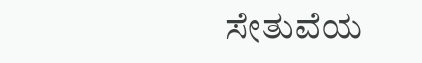ಸೇತುವೆಯ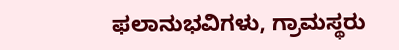ಫಲಾನುಭವಿಗಳು, ಗ್ರಾಮಸ್ಥರು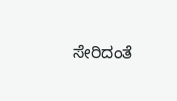ಸೇರಿದಂತೆ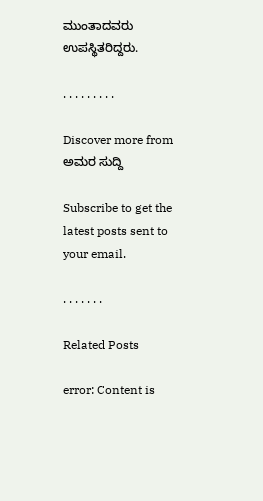ಮುಂತಾದವರು ಉಪಸ್ಥಿತರಿದ್ದರು.

. . . . . . . . .

Discover more from ಅಮರ ಸುದ್ದಿ

Subscribe to get the latest posts sent to your email.

. . . . . . .

Related Posts

error: Content is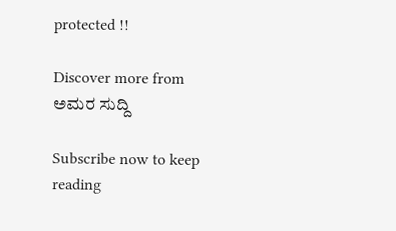protected !!

Discover more from ಅಮರ ಸುದ್ದಿ

Subscribe now to keep reading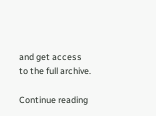and get access to the full archive.

Continue reading